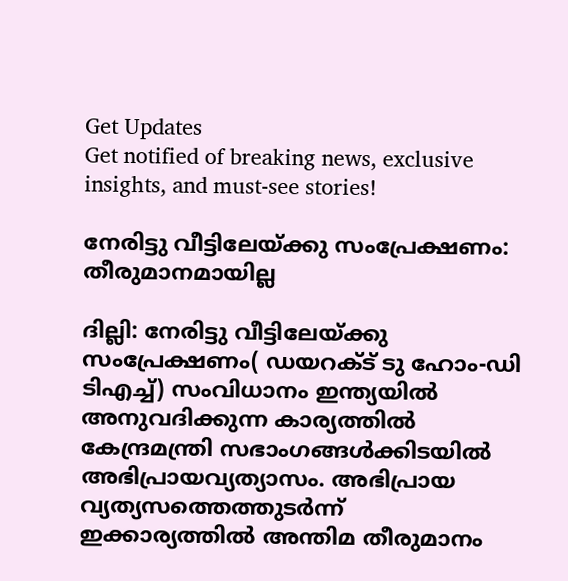Get Updates
Get notified of breaking news, exclusive insights, and must-see stories!

നേരിട്ടു വീട്ടിലേയ്ക്കു സംപ്രേക്ഷണം: തീരുമാനമായില്ല

ദില്ലി: നേരിട്ടു വീട്ടിലേയ്ക്കു സംപ്രേക്ഷണം( ഡയറക്ട് ടു ഹോം-ഡി ടിഎച്ച്) സംവിധാനം ഇന്ത്യയില്‍ അനുവദിക്കുന്ന കാര്യത്തില്‍ കേന്ദ്രമന്ത്രി സഭാംഗങ്ങള്‍ക്കിടയില്‍ അഭിപ്രായവ്യത്യാസം. അഭിപ്രായ വ്യത്യസത്തെത്തുടര്‍ന്ന് ഇക്കാര്യത്തില്‍ അന്തിമ തീരുമാനം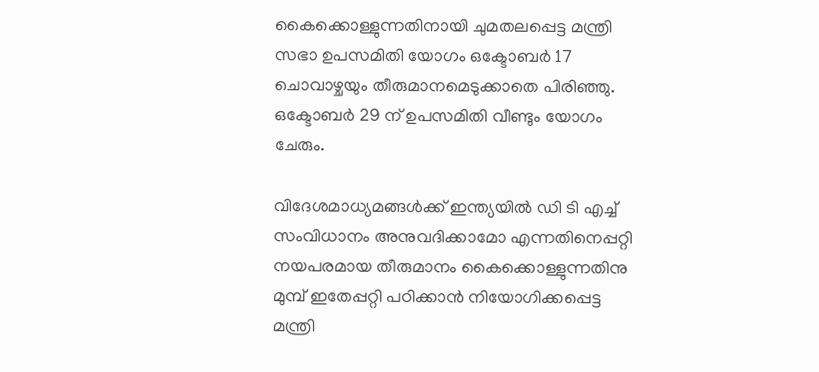കൈക്കൊള്ളുന്നതിനായി ചുമതലപ്പെട്ട മന്ത്രി സഭാ ഉപസമിതി യോഗം ഒക്ടോബര്‍ 17 ചൊവാഴ്ചയും തീരുമാനമെടുക്കാതെ പിരിഞ്ഞു. ഒക്ടോബര്‍ 29 ന് ഉപസമിതി വീണ്ടും യോഗം ചേരും.

വിദേശമാധ്യമങ്ങള്‍ക്ക് ഇന്ത്യയില്‍ ഡി ടി എച്ച് സംവിധാനം അനുവദിക്കാമോ എന്നതിനെപ്പറ്റി നയപരമായ തീരുമാനം കൈക്കൊള്ളുന്നതിനു മുമ്പ് ഇതേപ്പറ്റി പഠിക്കാന്‍ നിയോഗിക്കപ്പെട്ട മന്ത്രി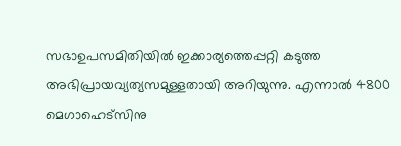സഭാഉപസമിതിയില്‍ ഇക്കാര്യത്തെപ്പറ്റി കടുത്ത അഭിപ്രായവ്യത്യസമുള്ളതായി അറിയുന്നു. എന്നാല്‍ 4800 മെഗാഹെട്സിനു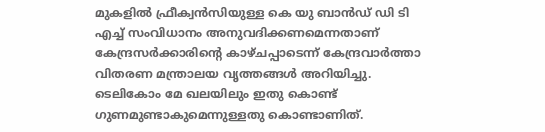മുകളില്‍ ഫ്രീക്വന്‍സിയുള്ള കെ യു ബാന്‍ഡ് ഡി ടി എച്ച് സംവിധാനം അനുവദിക്കണമെന്നതാണ് കേന്ദ്രസര്‍ക്കാരിന്റെ കാഴ്ചപ്പാടെന്ന് കേന്ദ്രവാര്‍ത്താ വിതരണ മന്ത്രാലയ വൃത്തങ്ങള്‍ അറിയിച്ചു. ടെലികോം മേ ഖലയിലും ഇതു കൊണ്ട് ഗുണമുണ്ടാകുമെന്നുള്ളതു കൊണ്ടാണിത്.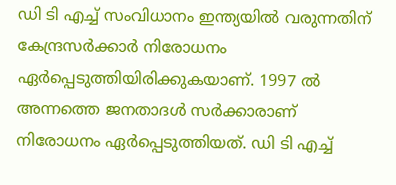ഡി ടി എച്ച് സംവിധാനം ഇന്ത്യയില്‍ വരുന്നതിന് കേന്ദ്രസര്‍ക്കാര്‍ നിരോധനം ഏര്‍പ്പെടുത്തിയിരിക്കുകയാണ്. 1997 ല്‍ അന്നത്തെ ജനതാദള്‍ സര്‍ക്കാരാണ് നിരോധനം ഏര്‍പ്പെടുത്തിയത്. ഡി ടി എച്ച്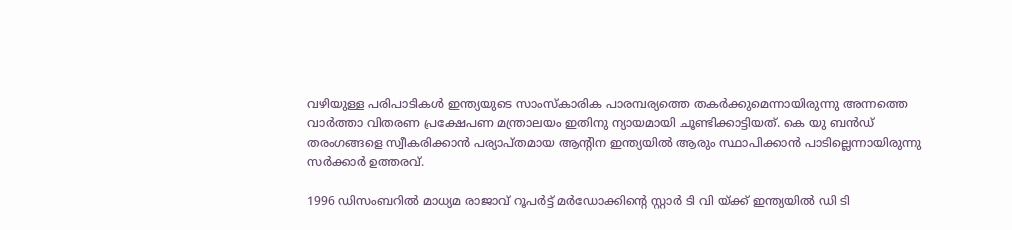വഴിയുള്ള പരിപാടികള്‍ ഇന്ത്യയുടെ സാംസ്കാരിക പാരമ്പര്യത്തെ തകര്‍ക്കുമെന്നായിരുന്നു അന്നത്തെ വാര്‍ത്താ വിതരണ പ്രക്ഷേപണ മന്ത്രാലയം ഇതിനു ന്യായമായി ചൂണ്ടിക്കാട്ടിയത്. കെ യു ബന്‍ഡ് തരംഗങ്ങളെ സ്വീകരിക്കാന്‍ പര്യാപ്തമായ ആന്റിന ഇന്ത്യയില്‍ ആരും സ്ഥാപിക്കാന്‍ പാടില്ലെന്നായിരുന്നു സര്‍ക്കാര്‍ ഉത്തരവ്.

1996 ഡിസംബറില്‍ മാധ്യമ രാജാവ് റൂപര്‍ട്ട് മര്‍ഡോക്കിന്റെ സ്റ്റാര്‍ ടി വി യ്ക്ക് ഇന്ത്യയില്‍ ഡി ടി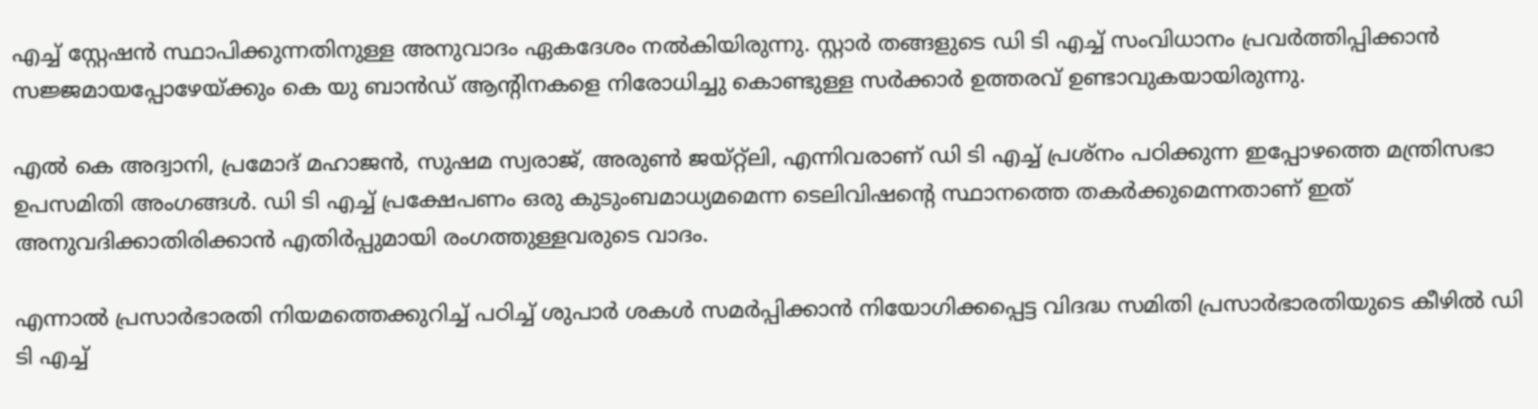എച്ച് സ്റ്റേഷന്‍ സ്ഥാപിക്കുന്നതിനുള്ള അനുവാദം ഏകദേശം നല്‍കിയിരുന്നു. സ്റ്റാര്‍ തങ്ങളുടെ ഡി ടി എച്ച് സംവിധാനം പ്രവര്‍ത്തിപ്പിക്കാന്‍ സജ്ജമായപ്പോഴേയ്ക്കും കെ യു ബാന്‍ഡ് ആന്റിനകളെ നിരോധിച്ചു കൊണ്ടുള്ള സര്‍ക്കാര്‍ ഉത്തരവ് ഉണ്ടാവുകയായിരുന്നു.

എല്‍ കെ അദ്വാനി, പ്രമോദ് മഹാജന്‍, സുഷമ സ്വരാജ്, അരുണ്‍ ജയ്റ്റ്ലി, എന്നിവരാണ് ഡി ടി എച്ച് പ്രശ്നം പഠിക്കുന്ന ഇപ്പോഴത്തെ മന്ത്രിസഭാ ഉപസമിതി അംഗങ്ങള്‍. ഡി ടി എച്ച് പ്രക്ഷേപണം ഒരു കുടുംബമാധ്യമമെന്ന ടെലിവിഷന്റെ സ്ഥാനത്തെ തകര്‍ക്കുമെന്നതാണ് ഇത് അനുവദിക്കാതിരിക്കാന്‍ എതിര്‍പ്പുമായി രംഗത്തുള്ളവരുടെ വാദം.

എന്നാല്‍ പ്രസാര്‍ഭാരതി നിയമത്തെക്കുറിച്ച് പഠിച്ച് ശുപാര്‍ ശകള്‍ സമര്‍പ്പിക്കാന്‍ നിയോഗിക്കപ്പെട്ട വിദദ്ധ സമിതി പ്രസാര്‍ഭാരതിയുടെ കീഴില്‍ ഡി ടി എച്ച്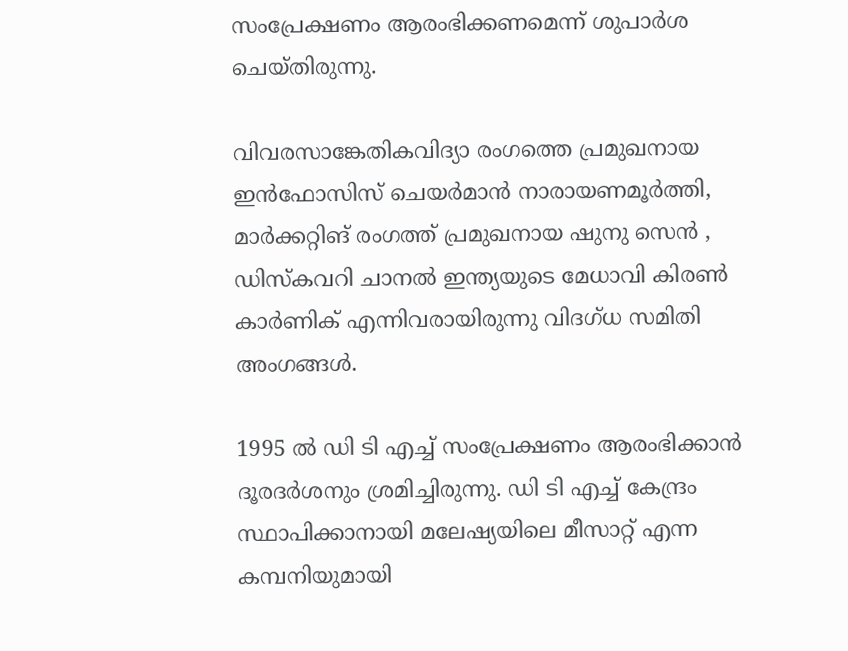സംപ്രേക്ഷണം ആരംഭിക്കണമെന്ന് ശുപാര്‍ശ ചെയ്തിരുന്നു.

വിവരസാങ്കേതികവിദ്യാ രംഗത്തെ പ്രമുഖനായ ഇന്‍ഫോസിസ് ചെയര്‍മാന്‍ നാരായണമൂര്‍ത്തി, മാര്‍ക്കറ്റിങ് രംഗത്ത് പ്രമുഖനായ ഷുനു സെന്‍ , ഡിസ്കവറി ചാനല്‍ ഇന്ത്യയുടെ മേധാവി കിരണ്‍ കാര്‍ണിക് എന്നിവരായിരുന്നു വിദഗ്ധ സമിതി അംഗങ്ങള്‍.

1995 ല്‍ ഡി ടി എച്ച് സംപ്രേക്ഷണം ആരംഭിക്കാന്‍ ദൂരദര്‍ശനും ശ്രമിച്ചിരുന്നു. ഡി ടി എച്ച് കേന്ദ്രം സ്ഥാപിക്കാനായി മലേഷ്യയിലെ മീസാറ്റ് എന്ന കമ്പനിയുമായി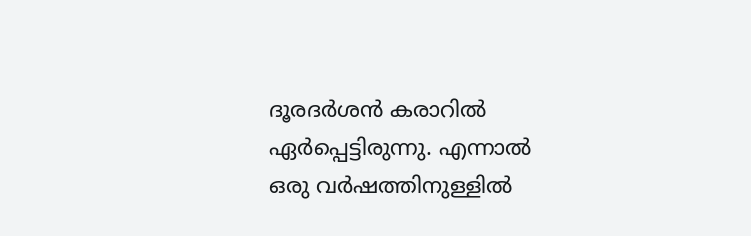ദൂരദര്‍ശന്‍ കരാറില്‍ ഏര്‍പ്പെട്ടിരുന്നു. എന്നാല്‍ ഒരു വര്‍ഷത്തിനുള്ളില്‍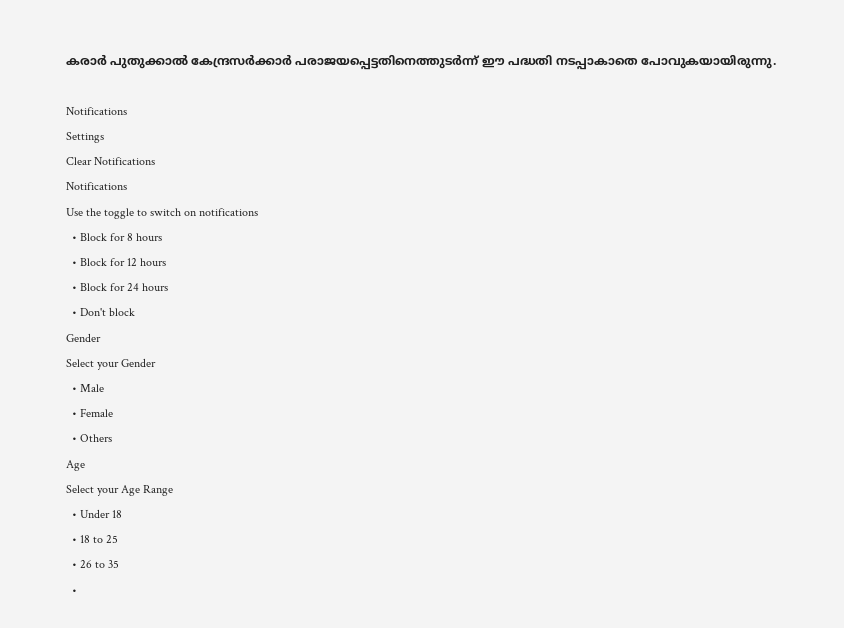കരാര്‍ പുതുക്കാല്‍ കേന്ദ്രസര്‍ക്കാര്‍ പരാജയപ്പെട്ടതിനെത്തുടര്‍ന്ന് ഈ പദ്ധതി നടപ്പാകാതെ പോവുകയായിരുന്നു.

Notifications
Settings
Clear Notifications
Notifications
Use the toggle to switch on notifications
  • Block for 8 hours
  • Block for 12 hours
  • Block for 24 hours
  • Don't block
Gender
Select your Gender
  • Male
  • Female
  • Others
Age
Select your Age Range
  • Under 18
  • 18 to 25
  • 26 to 35
  •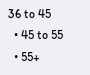36 to 45
  • 45 to 55
  • 55+